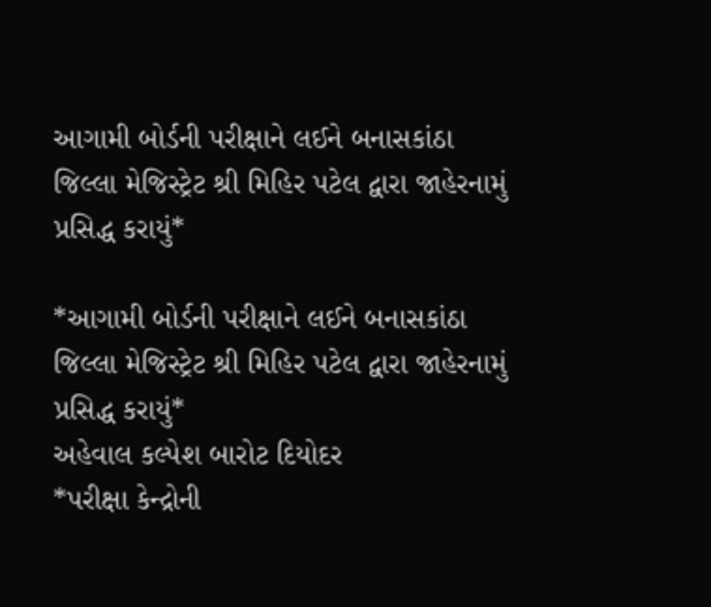આગામી બોર્ડની પરીક્ષાને લઈને બનાસકાંઠા જિલ્લા મેજિસ્ટ્રેટ શ્રી મિહિર પટેલ દ્વારા જાહેરનામું પ્રસિદ્ધ કરાયું*

*આગામી બોર્ડની પરીક્ષાને લઈને બનાસકાંઠા જિલ્લા મેજિસ્ટ્રેટ શ્રી મિહિર પટેલ દ્વારા જાહેરનામું પ્રસિદ્ધ કરાયું*
અહેવાલ કલ્પેશ બારોટ દિયોદર
*પરીક્ષા કેન્દ્રોની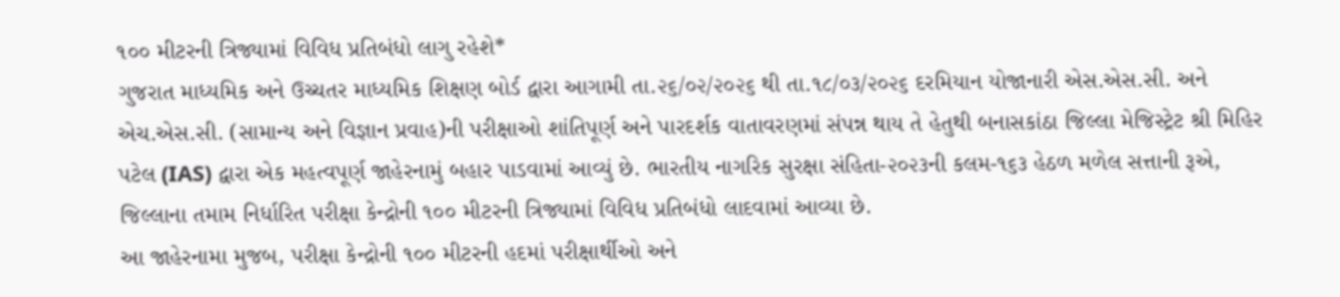૧૦૦ મીટરની ત્રિજ્યામાં વિવિધ પ્રતિબંધો લાગુ રહેશે*
ગુજરાત માધ્યમિક અને ઉચ્ચતર માધ્યમિક શિક્ષણ બોર્ડ દ્વારા આગામી તા.૨૬/૦૨/૨૦૨૬ થી તા.૧૮/૦૩/૨૦૨૬ દરમિયાન યોજાનારી એસ.એસ.સી. અને એચ.એસ.સી. (સામાન્ય અને વિજ્ઞાન પ્રવાહ)ની પરીક્ષાઓ શાંતિપૂર્ણ અને પારદર્શક વાતાવરણમાં સંપન્ન થાય તે હેતુથી બનાસકાંઠા જિલ્લા મેજિસ્ટ્રેટ શ્રી મિહિર પટેલ (IAS) દ્વારા એક મહત્વપૂર્ણ જાહેરનામું બહાર પાડવામાં આવ્યું છે. ભારતીય નાગરિક સુરક્ષા સંહિતા-૨૦૨૩ની કલમ-૧૬૩ હેઠળ મળેલ સત્તાની રૂએ, જિલ્લાના તમામ નિર્ધારિત પરીક્ષા કેન્દ્રોની ૧૦૦ મીટરની ત્રિજ્યામાં વિવિધ પ્રતિબંધો લાદવામાં આવ્યા છે.
આ જાહેરનામા મુજબ, પરીક્ષા કેન્દ્રોની ૧૦૦ મીટરની હદમાં પરીક્ષાર્થીઓ અને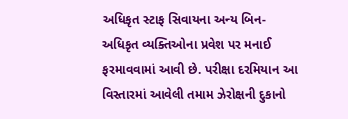અધિકૃત સ્ટાફ સિવાયના અન્ય બિન- અધિકૃત વ્યક્તિઓના પ્રવેશ પર મનાઈ ફરમાવવામાં આવી છે. પરીક્ષા દરમિયાન આ વિસ્તારમાં આવેલી તમામ ઝેરોક્ષની દુકાનો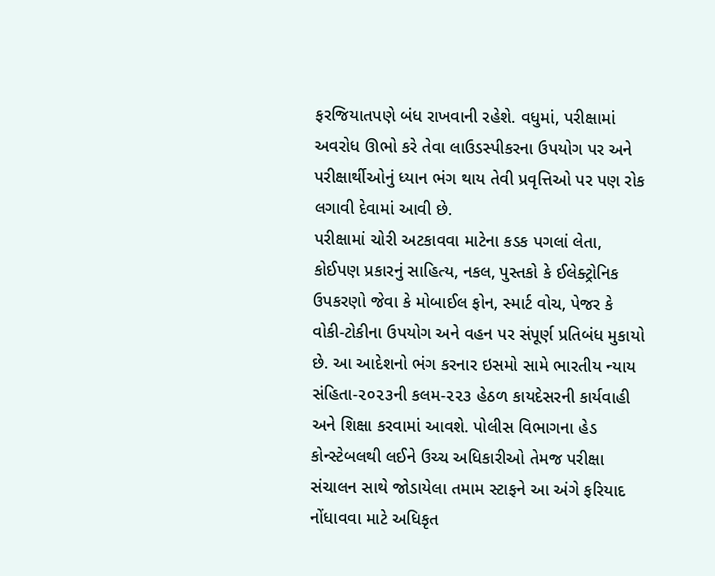ફરજિયાતપણે બંધ રાખવાની રહેશે. વધુમાં, પરીક્ષામાં અવરોધ ઊભો કરે તેવા લાઉડસ્પીકરના ઉપયોગ પર અને પરીક્ષાર્થીઓનું ધ્યાન ભંગ થાય તેવી પ્રવૃત્તિઓ પર પણ રોક લગાવી દેવામાં આવી છે.
પરીક્ષામાં ચોરી અટકાવવા માટેના કડક પગલાં લેતા, કોઈપણ પ્રકારનું સાહિત્ય, નકલ, પુસ્તકો કે ઈલેક્ટ્રોનિક ઉપકરણો જેવા કે મોબાઈલ ફોન, સ્માર્ટ વોચ, પેજર કે વોકી-ટોકીના ઉપયોગ અને વહન પર સંપૂર્ણ પ્રતિબંધ મુકાયો છે. આ આદેશનો ભંગ કરનાર ઇસમો સામે ભારતીય ન્યાય સંહિતા-૨૦૨૩ની કલમ-૨૨૩ હેઠળ કાયદેસરની કાર્યવાહી અને શિક્ષા કરવામાં આવશે. પોલીસ વિભાગના હેડ કોન્સ્ટેબલથી લઈને ઉચ્ચ અધિકારીઓ તેમજ પરીક્ષા સંચાલન સાથે જોડાયેલા તમામ સ્ટાફને આ અંગે ફરિયાદ નોંધાવવા માટે અધિકૃત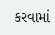કરવામાં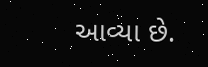આવ્યા છે.